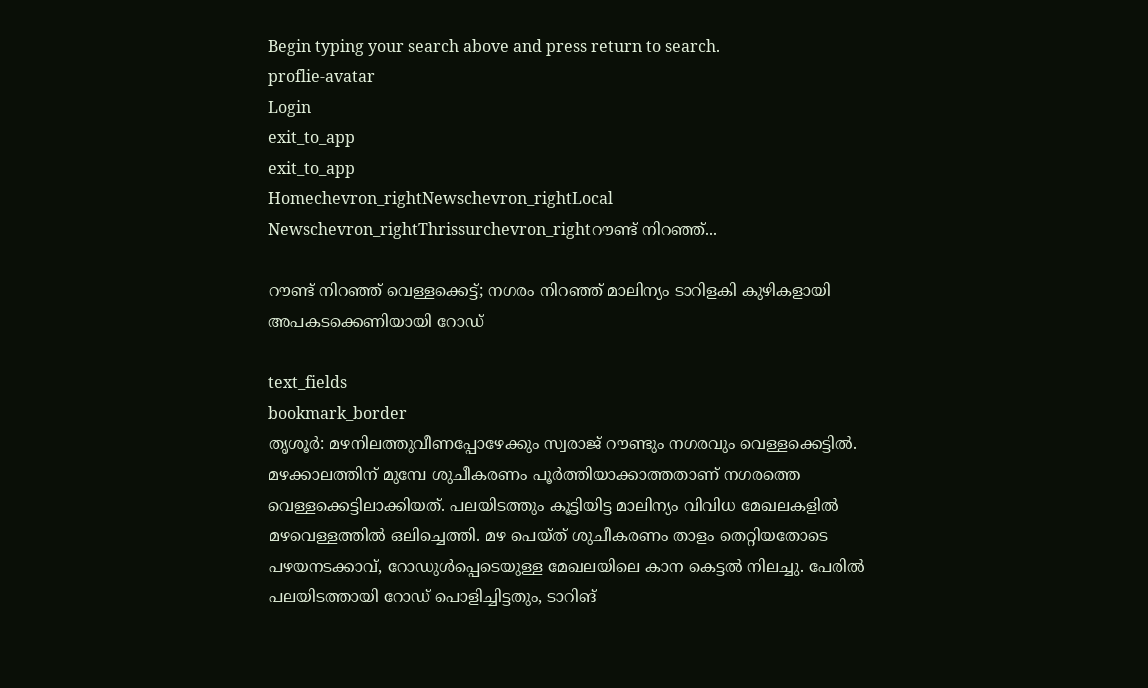Begin typing your search above and press return to search.
proflie-avatar
Login
exit_to_app
exit_to_app
Homechevron_rightNewschevron_rightLocal Newschevron_rightThrissurchevron_rightറൗണ്ട് നിറഞ്ഞ്...

റൗണ്ട് നിറഞ്ഞ് വെള്ളക്കെട്ട്; നഗരം നിറഞ്ഞ് മാലിന്യം ടാറിളകി കുഴികളായി അപകടക്കെണിയായി റോഡ്

text_fields
bookmark_border
തൃശൂര്‍: മഴനിലത്തുവീണപ്പോഴേക്കും സ്വരാജ് റൗണ്ടും നഗരവും വെള്ളക്കെട്ടിൽ. മഴക്കാലത്തിന് മുമ്പേ ശുചീകരണം പൂർത്തിയാക്കാത്തതാണ് നഗരത്തെ വെള്ളക്കെട്ടിലാക്കിയത്. പലയിടത്തും കൂട്ടിയിട്ട മാലിന്യം വിവിധ മേഖലകളിൽ മഴവെള്ളത്തിൽ ഒലിച്ചെത്തി. മഴ പെയ്ത് ശുചീകരണം താളം തെറ്റിയതോടെ പഴയനടക്കാവ്, റോഡുൾപ്പെടെയുള്ള മേഖലയിലെ കാന കെട്ടൽ നിലച്ചു. പേരിൽ പലയിടത്തായി റോഡ് പൊളിച്ചിട്ടതും, ടാറിങ്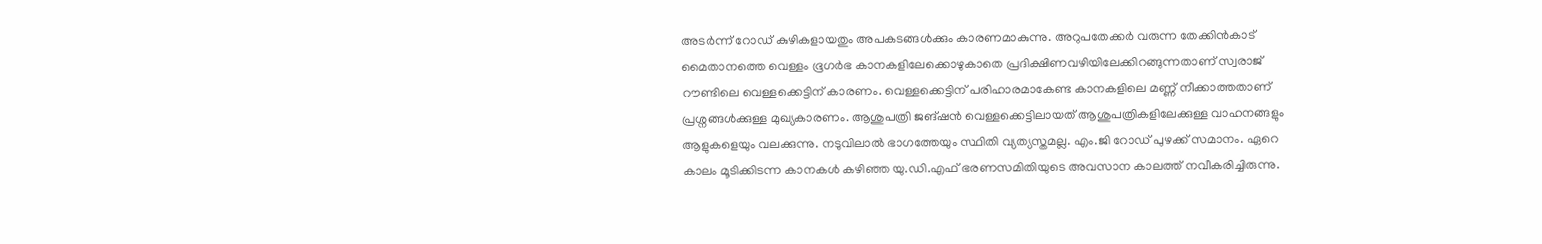അടർന്ന് റോഡ് കുഴികളായതും അപകടങ്ങൾക്കും കാരണമാകുന്നു. അറുപതേക്കർ വരുന്ന തേക്കിന്‍കാട് മൈതാനത്തെ വെള്ളം ഭൂഗര്‍ഭ കാനകളിലേക്കൊഴുകാതെ പ്രദിക്ഷിണവഴിയിലേക്കിറങ്ങുന്നതാണ് സ്വരാജ് റൗണ്ടിലെ വെള്ളക്കെട്ടിന് കാരണം. വെള്ളക്കെട്ടിന് പരിഹാരമാകേണ്ട കാനകളിലെ മണ്ണ് നീക്കാത്തതാണ് പ്രശ്നങ്ങൾക്കുള്ള മുഖ്യകാരണം. ആശുപത്രി ജങ്ഷന്‍ വെള്ളക്കെട്ടിലായത് ആശുപത്രികളിലേക്കുള്ള വാഹനങ്ങളും ആളുകളെയും വലക്കുന്നു. നടുവിലാൽ ഭാഗത്തേയും സ്ഥിതി വ്യത്യസ്തമല്ല. എം.ജി റോഡ് പുഴക്ക് സമാനം. ഏറെ കാലം മൂടിക്കിടന്ന കാനകൾ കഴിഞ്ഞ യു.ഡി.എഫ് ഭരണസമിതിയുടെ അവസാന കാലത്ത് നവീകരിച്ചിരുന്നു.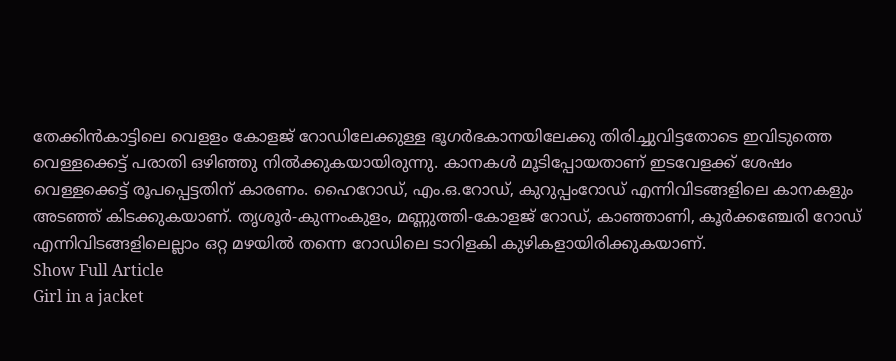തേക്കിന്‍കാട്ടിലെ വെളളം കോളജ് റോഡിലേക്കുള്ള ഭൂഗര്‍ഭകാനയിലേക്കു തിരിച്ചുവിട്ടതോടെ ഇവിടുത്തെ വെള്ളക്കെട്ട് പരാതി ഒഴിഞ്ഞു നിൽക്കുകയായിരുന്നു. കാനകള്‍ മൂടിപ്പോയതാണ് ഇടവേളക്ക് ശേഷം വെള്ളക്കെട്ട് രൂപപ്പെട്ടതിന് കാരണം. ഹൈറോഡ്, എം.ഒ.റോഡ്, കുറുപ്പംറോഡ് എന്നിവിടങ്ങളിലെ കാനകളും അടഞ്ഞ് കിടക്കുകയാണ്. തൃശൂർ-കുന്നംകുളം, മണ്ണുത്തി-കോളജ് റോഡ്, കാഞ്ഞാണി, കൂർക്കഞ്ചേരി റോഡ് എന്നിവിടങ്ങളിലെല്ലാം ഒറ്റ മഴയിൽ തന്നെ റോഡിലെ ടാറിളകി കുഴികളായിരിക്കുകയാണ്.
Show Full Article
Girl in a jacket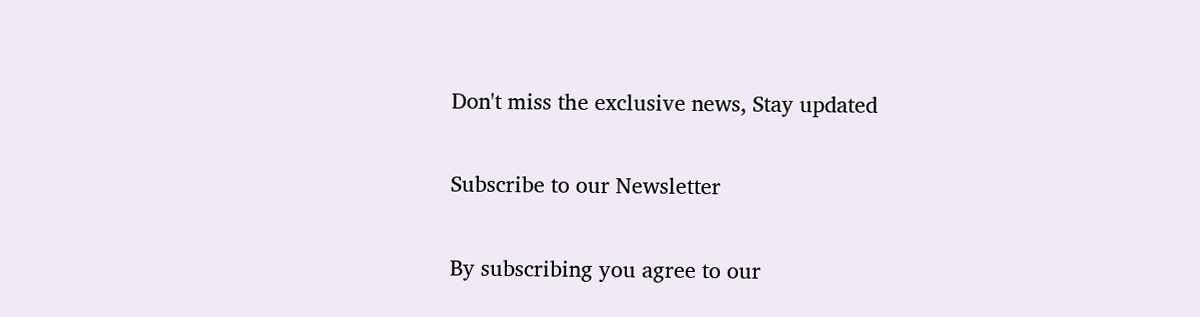Don't miss the exclusive news, Stay updated

Subscribe to our Newsletter

By subscribing you agree to our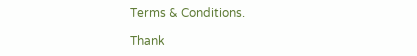Terms & Conditions.

Thank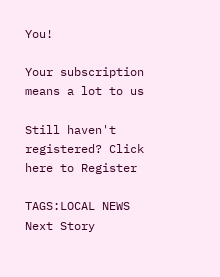You!

Your subscription means a lot to us

Still haven't registered? Click here to Register

TAGS:LOCAL NEWS
Next Story